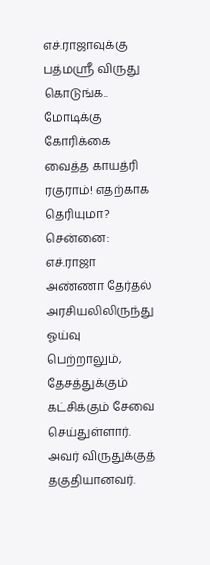எச்.ராஜாவுக்கு பத்மஸ்ரீ விருது கொடுங்க.. மோடிக்கு கோரிக்கை வைத்த காயத்ரி ரகுராம்! எதற்காக தெரியுமா?
சென்னை: எச்.ராஜா அண்ணா தேர்தல் அரசியலிலிருந்து ஓய்வு பெற்றாலும், தேசத்துக்கும் கட்சிக்கும் சேவை செய்துள்ளார். அவர் விருதுக்குத் தகுதியானவர்.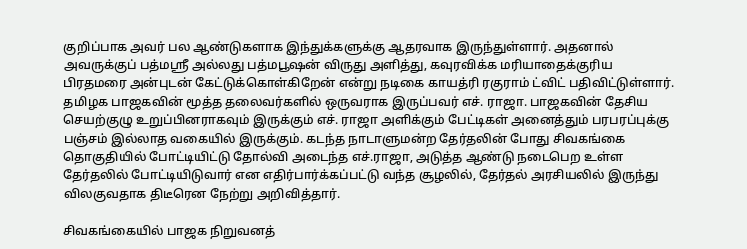குறிப்பாக அவர் பல ஆண்டுகளாக இந்துக்களுக்கு ஆதரவாக இருந்துள்ளார். அதனால் அவருக்குப் பத்மஸ்ரீ அல்லது பத்மபூஷன் விருது அளித்து, கவுரவிக்க மரியாதைக்குரிய பிரதமரை அன்புடன் கேட்டுக்கொள்கிறேன் என்று நடிகை காயத்ரி ரகுராம் ட்விட் பதிவிட்டுள்ளார்.
தமிழக பாஜகவின் மூத்த தலைவர்களில் ஒருவராக இருப்பவர் எச். ராஜா. பாஜகவின் தேசிய செயற்குழு உறுப்பினராகவும் இருக்கும் எச். ராஜா அளிக்கும் பேட்டிகள் அனைத்தும் பரபரப்புக்கு பஞ்சம் இல்லாத வகையில் இருக்கும். கடந்த நாடாளுமன்ற தேர்தலின் போது சிவகங்கை தொகுதியில் போட்டியிட்டு தோல்வி அடைந்த எச்.ராஜா, அடுத்த ஆண்டு நடைபெற உள்ள தேர்தலில் போட்டியிடுவார் என எதிர்பார்க்கப்பட்டு வந்த சூழலில், தேர்தல் அரசியலில் இருந்து விலகுவதாக திடீரென நேற்று அறிவித்தார்.

சிவகங்கையில் பாஜக நிறுவனத்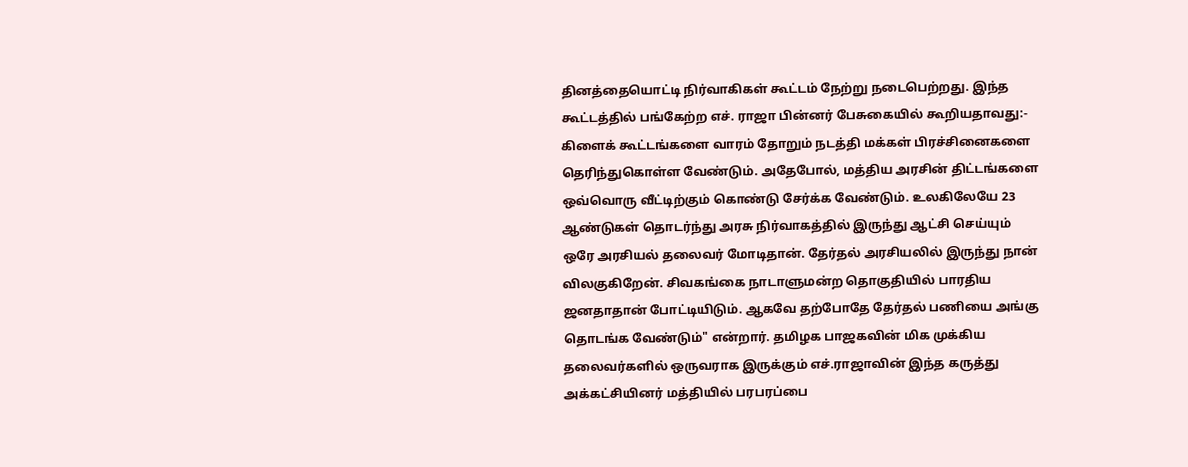தினத்தையொட்டி நிர்வாகிகள் கூட்டம் நேற்று நடைபெற்றது. இந்த கூட்டத்தில் பங்கேற்ற எச். ராஜா பின்னர் பேசுகையில் கூறியதாவது:- கிளைக் கூட்டங்களை வாரம் தோறும் நடத்தி மக்கள் பிரச்சினைகளை தெரிந்துகொள்ள வேண்டும். அதேபோல், மத்திய அரசின் திட்டங்களை ஒவ்வொரு வீட்டிற்கும் கொண்டு சேர்க்க வேண்டும். உலகிலேயே 23 ஆண்டுகள் தொடர்ந்து அரசு நிர்வாகத்தில் இருந்து ஆட்சி செய்யும் ஒரே அரசியல் தலைவர் மோடிதான். தேர்தல் அரசியலில் இருந்து நான் விலகுகிறேன். சிவகங்கை நாடாளுமன்ற தொகுதியில் பாரதிய ஜனதாதான் போட்டியிடும். ஆகவே தற்போதே தேர்தல் பணியை அங்கு தொடங்க வேண்டும்" என்றார். தமிழக பாஜகவின் மிக முக்கிய தலைவர்களில் ஒருவராக இருக்கும் எச்.ராஜாவின் இந்த கருத்து அக்கட்சியினர் மத்தியில் பரபரப்பை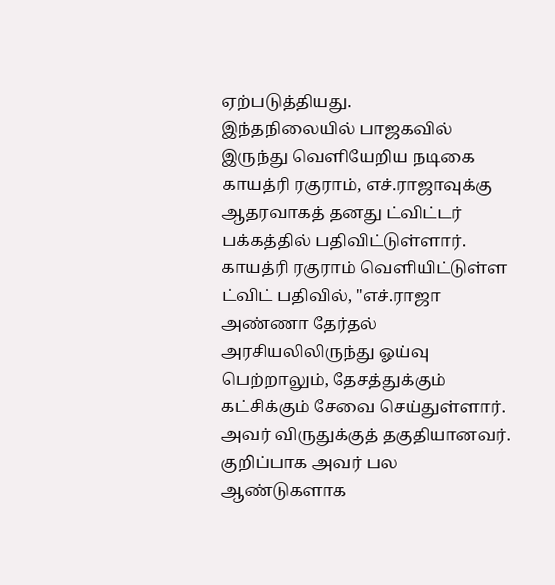ஏற்படுத்தியது.
இந்தநிலையில் பாஜகவில் இருந்து வெளியேறிய நடிகை காயத்ரி ரகுராம், எச்.ராஜாவுக்கு ஆதரவாகத் தனது ட்விட்டர் பக்கத்தில் பதிவிட்டுள்ளார். காயத்ரி ரகுராம் வெளியிட்டுள்ள ட்விட் பதிவில், "எச்.ராஜா அண்ணா தேர்தல் அரசியலிலிருந்து ஓய்வு பெற்றாலும், தேசத்துக்கும் கட்சிக்கும் சேவை செய்துள்ளார். அவர் விருதுக்குத் தகுதியானவர். குறிப்பாக அவர் பல ஆண்டுகளாக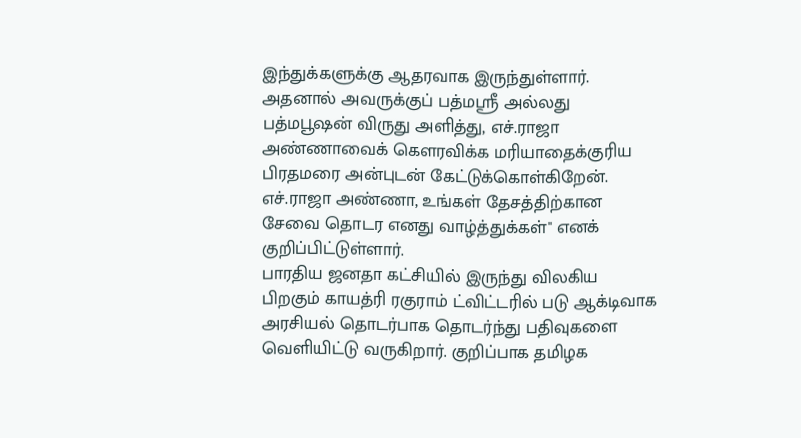இந்துக்களுக்கு ஆதரவாக இருந்துள்ளார். அதனால் அவருக்குப் பத்மஸ்ரீ அல்லது பத்மபூஷன் விருது அளித்து, எச்.ராஜா அண்ணாவைக் கௌரவிக்க மரியாதைக்குரிய பிரதமரை அன்புடன் கேட்டுக்கொள்கிறேன். எச்.ராஜா அண்ணா, உங்கள் தேசத்திற்கான சேவை தொடர எனது வாழ்த்துக்கள்'' எனக் குறிப்பிட்டுள்ளார்.
பாரதிய ஜனதா கட்சியில் இருந்து விலகிய பிறகும் காயத்ரி ரகுராம் ட்விட்டரில் படு ஆக்டிவாக அரசியல் தொடர்பாக தொடர்ந்து பதிவுகளை வெளியிட்டு வருகிறார். குறிப்பாக தமிழக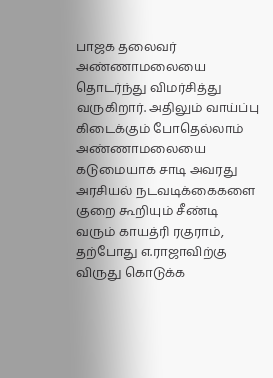பாஜக தலைவர் அண்ணாமலையை தொடர்ந்து விமர்சித்து வருகிறார். அதிலும் வாய்ப்பு கிடைக்கும் போதெல்லாம் அண்ணாமலையை கடுமையாக சாடி அவரது அரசியல் நடவடிக்கைகளை குறை கூறியும் சீண்டி வரும் காயத்ரி ரகுராம், தற்போது எ.ராஜாவிற்கு விருது கொடுக்க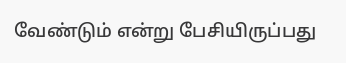வேண்டும் என்று பேசியிருப்பது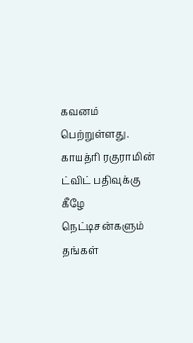கவனம் பெற்றுள்ளது. காயத்ரி ரகுராமின் ட்விட் பதிவுக்கு கீழே நெட்டிசன்களும் தங்கள்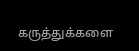கருத்துக்களை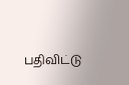பதிவிட்டு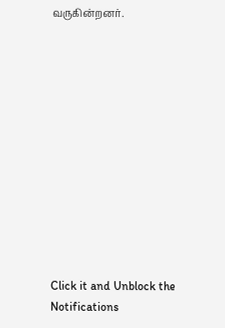வருகின்றனர்.












Click it and Unblock the Notifications